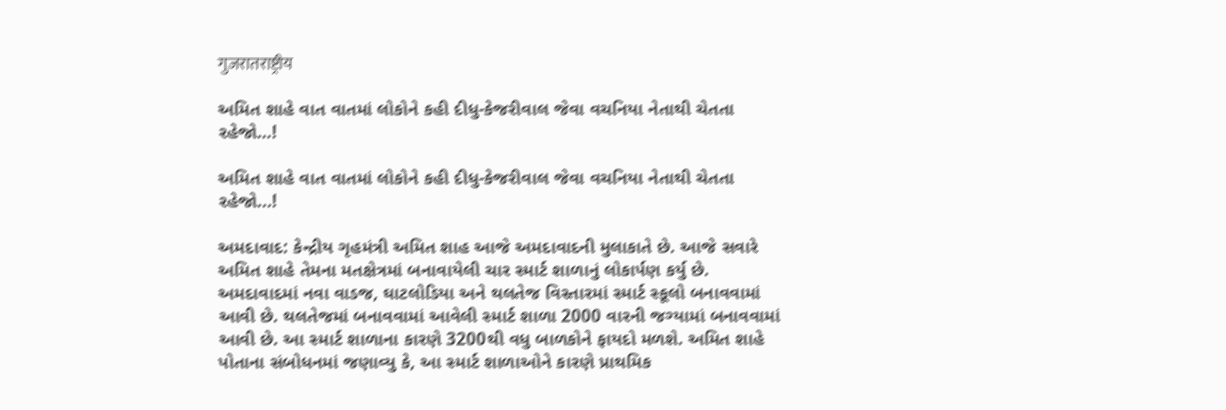गुजरातराष्ट्रीय

અમિત શાહે વાત વાતમાં લોકોને કહી દીધુ-કેજરીવાલ જેવા વચનિયા નેતાથી ચેતતા રહેજો…!

અમિત શાહે વાત વાતમાં લોકોને કહી દીધુ-કેજરીવાલ જેવા વચનિયા નેતાથી ચેતતા રહેજો...!

અમદાવાદ: કેન્દ્રીય ગૃહમંત્રી અમિત શાહ આજે અમદાવાદની મુલાકાતે છે. આજે સવારે અમિત શાહે તેમના મતક્ષેત્રમાં બનાવાયેલી ચાર સ્માર્ટ શાળાનું લોકાર્પણ કર્યુ છે. અમદાવાદમાં નવા વાડજ, ઘાટલોડિયા અને થલતેજ વિસ્તારમાં સ્માર્ટ સ્કૂલો બનાવવામાં આવી છે. થલતેજમાં બનાવવામાં આવેલી સ્માર્ટ શાળા 2000 વારની જગ્યામાં બનાવવામાં આવી છે. આ સ્માર્ટ શાળાના કારણે 3200થી વધુ બાળકોને ફાયદો મળશે. અમિત શાહે પોતાના સંબોધનમાં જણાવ્યુ કે, આ સ્માર્ટ શાળાઓને કારણે પ્રાથમિક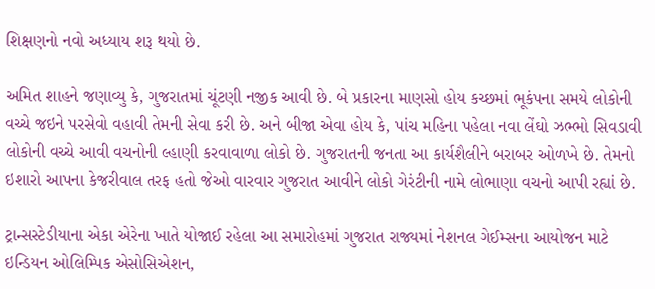શિક્ષણનો નવો અધ્યાય શરૂ થયો છે.

અમિત શાહને જણાવ્યુ કે, ગુજરાતમાં ચૂંટણી નજીક આવી છે. બે પ્રકારના માણસો હોય કચ્છમાં ભૂકંપના સમયે લોકોની વચ્ચે જઇને પરસેવો વહાવી તેમની સેવા કરી છે. અને બીજા એવા હોય કે, પાંચ મહિના પહેલા નવા લેંઘો ઝભ્ભો સિવડાવી લોકોની વચ્ચે આવી વચનોની લ્હાણી કરવાવાળા લોકો છે. ગુજરાતની જનતા આ કાર્યશૈલીને બરાબર ઓળખે છે. તેમનો ઇશારો આપના કેજરીવાલ તરફ હતો જેઓ વારવાર ગુજરાત આવીને લોકો ગેરંટીની નામે લોભાણા વચનો આપી રહ્યાં છે.

ટ્રાન્સસ્ટેડીયાના એકા એરેના ખાતે યોજાઈ રહેલા આ સમારોહમાં ગુજરાત રાજ્યમાં નેશનલ ગેઈમ્સના આયોજન માટે ઇન્ડિયન ઓલિમ્પિક એસોસિએશન,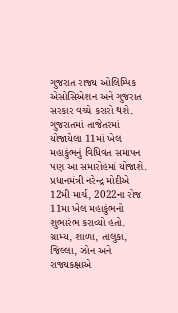ગુજરાત રાજ્ય ઓલિમ્પિક એસોસિએશન અને ગુજરાત સરકાર વચ્ચે કરારો થશે. ગુજરાતમાં તાજેતરમાં યોજાયેલા 11માં ખેલ મહાકુંભનું વિધિવત સમાપન પણ આ સમારોહમાં યોજાશે. પ્રધાનમંત્રી નરેન્દ્ર મોદીએ 12મી માર્ચ, 2022ના રોજ 11મા ખેલ મહાકુંભનો શુભારંભ કરાવ્યો હતો. ગ્રામ્ય, શાળા, તાલુકા, જિલ્લા, ઝોન અને રાજ્યકક્ષાએ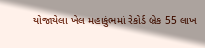યોજાયેલા ખેલ મહાકુંભમાં રેકોર્ડ બ્રેક 55 લાખ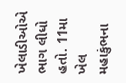ખેલાડીઓએ ભાગ લીધો હતો. 11મા ખેલ મહાકુંભના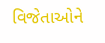વિજેતાઓને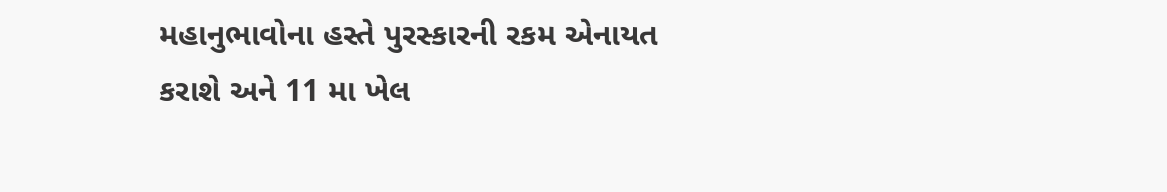મહાનુભાવોના હસ્તે પુરસ્કારની રકમ એનાયત કરાશે અને 11 મા ખેલ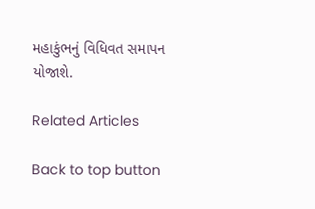મહાકુંભનું વિધિવત સમાપન યોજાશે.

Related Articles

Back to top button